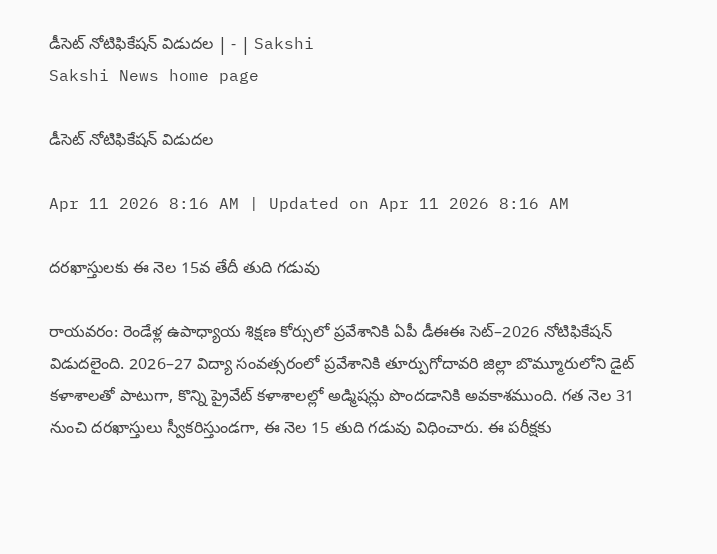డీసెట్‌ నోటిఫికేషన్‌ విడుదల | - | Sakshi
Sakshi News home page

డీసెట్‌ నోటిఫికేషన్‌ విడుదల

Apr 11 2026 8:16 AM | Updated on Apr 11 2026 8:16 AM

దరఖాస్తులకు ఈ నెల 15వ తేదీ తుది గడువు

రాయవరం: రెండేళ్ల ఉపాధ్యాయ శిక్షణ కోర్సులో ప్రవేశానికి ఏపీ డీఈఈ సెట్‌–2026 నోటిఫికేషన్‌ విడుదలైంది. 2026–27 విద్యా సంవత్సరంలో ప్రవేశానికి తూర్పుగోదావరి జిల్లా బొమ్మూరులోని డైట్‌ కళాశాలతో పాటుగా, కొన్ని ప్రైవేట్‌ కళాశాలల్లో అడ్మిషన్లు పొందడానికి అవకాశముంది. గత నెల 31 నుంచి దరఖాస్తులు స్వీకరిస్తుండగా, ఈ నెల 15 తుది గడువు విధించారు. ఈ పరీక్షకు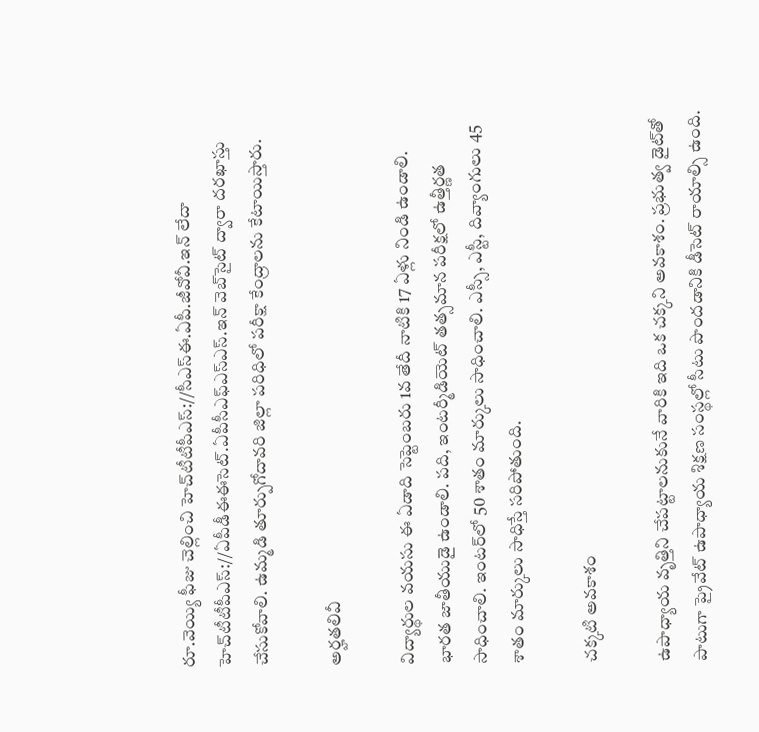రూ.వెయ్యి ఫీజు చెల్లించి హెచ్‌టీటీపీఎస్‌://సీఎస్‌ఈ.ఏపీ.జీవోవీ.ఇన్‌ లేదా హెచ్‌టీటీపీఎస్‌://ఏపీడీఈఈసెట్‌.ఏపీసీఎఫ్‌ఎస్‌ఎస్‌.ఇన్‌ వెబ్‌సైట్‌ ద్వారా దరఖాస్తు చేసుకోవాలి. ఉమ్మడి తూర్పుగోదావరి జిల్లా పరిధిలో పరీక్షా కేంద్రాలను కేటాయిస్తారు.

అర్హతలివీ

విద్యార్థుల వయసు ఈ ఏడాది సెప్టెంబరు 1వ తేదీ నాటికి 17 ఏళ్లు నిండి ఉండాలి. భారత జాతీయుడై ఉండాలి. పది, ఇంటర్మీడియెట్‌ తత్సమాన పరీక్షలో ఉత్తీర్ణత సాధించాలి. ఇంటర్‌లో 50 శాతం మార్కులు సాధించాలి. ఎస్సీ, ఎస్టీ, దివ్యాంగులు 45 శాతం మార్కులు సాధిస్తే సరిపోతుంది.

చక్కటి అవకాశం

ఉపాధ్యాయ వృత్తిని చేపట్టాలనుకునే వారికి ఇది ఒక చక్కని అవకాశం. ప్రభుత్వ డైట్‌తో పాటుగా ప్రైవేట్‌ ఉపాధ్యాయ శిక్షణ సంస్థల్లో సీటు పొందడానికి డీసెట్‌ రాయాల్సి ఉంది.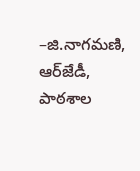–జి.నాగమణి, ఆర్‌జేడీ, పాఠశాల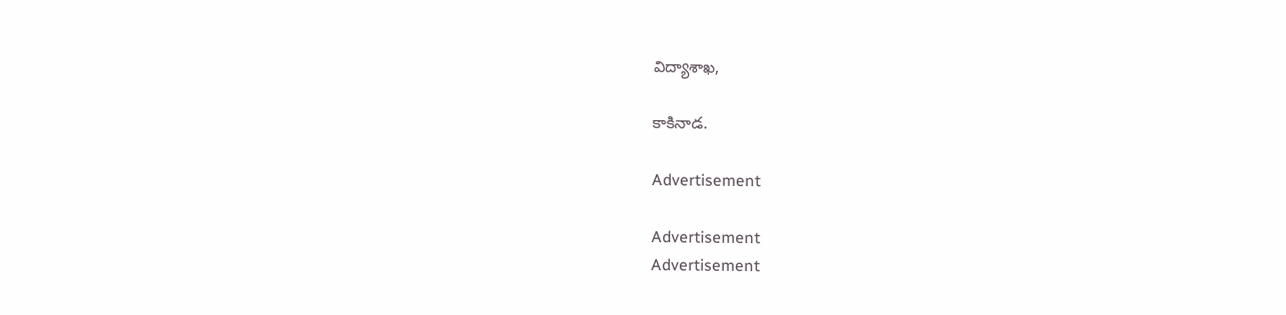విద్యాశాఖ,

కాకినాడ.

Advertisement

Advertisement
Advertisement